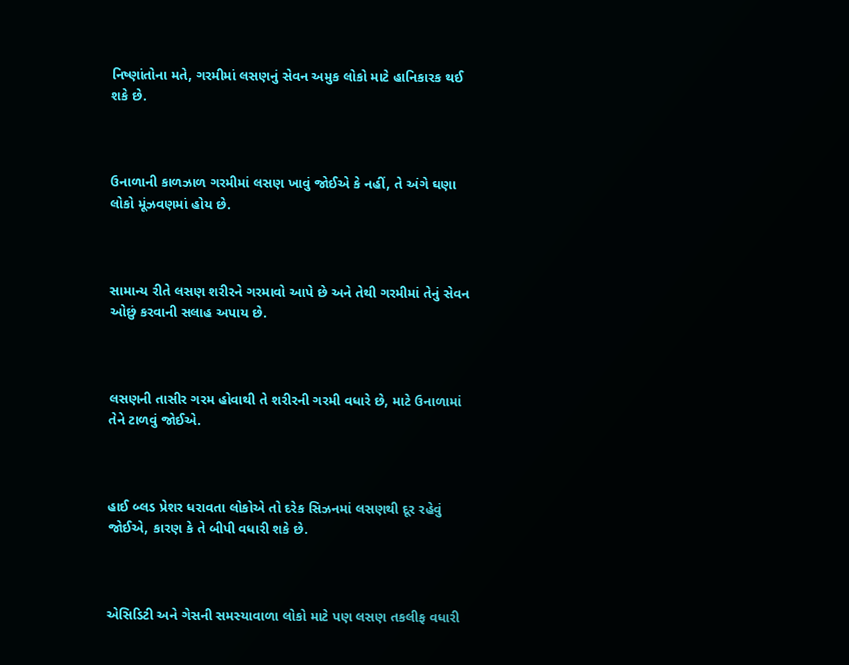નિષ્ણાંતોના મતે, ગરમીમાં લસણનું સેવન અમુક લોકો માટે હાનિકારક થઈ શકે છે.



ઉનાળાની કાળઝાળ ગરમીમાં લસણ ખાવું જોઈએ કે નહીં, તે અંગે ઘણા લોકો મૂંઝવણમાં હોય છે.



સામાન્ય રીતે લસણ શરીરને ગરમાવો આપે છે અને તેથી ગરમીમાં તેનું સેવન ઓછું કરવાની સલાહ અપાય છે.



લસણની તાસીર ગરમ હોવાથી તે શરીરની ગરમી વધારે છે, માટે ઉનાળામાં તેને ટાળવું જોઈએ.



હાઈ બ્લડ પ્રેશર ધરાવતા લોકોએ તો દરેક સિઝનમાં લસણથી દૂર રહેવું જોઈએ, કારણ કે તે બીપી વધારી શકે છે.



એસિડિટી અને ગેસની સમસ્યાવાળા લોકો માટે પણ લસણ તકલીફ વધારી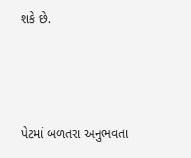શકે છે.



પેટમાં બળતરા અનુભવતા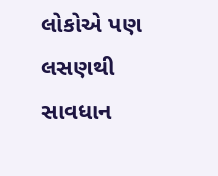લોકોએ પણ લસણથી સાવધાન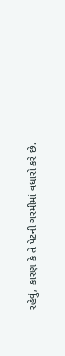રહેવું, કારણ કે તે પેટની ગરમીમાં વધારો કરે છે.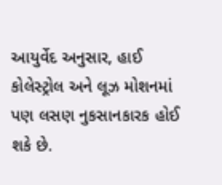આયુર્વેદ અનુસાર, હાઈ કોલેસ્ટ્રોલ અને લૂઝ મોશનમાં પણ લસણ નુકસાનકારક હોઈ શકે છે.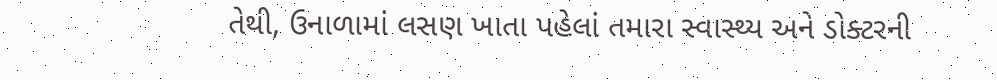તેથી, ઉનાળામાં લસણ ખાતા પહેલાં તમારા સ્વાસ્થ્ય અને ડોક્ટરની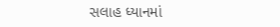સલાહ ધ્યાનમાં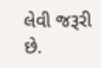લેવી જરૂરી છે.